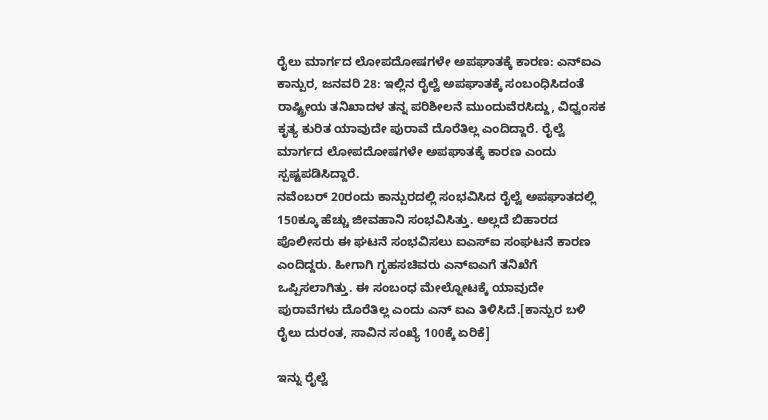ರೈಲು ಮಾರ್ಗದ ಲೋಪದೋಷಗಳೇ ಅಪಘಾತಕ್ಕೆ ಕಾರಣ: ಎನ್ಐಎ
ಕಾನ್ಪುರ, ಜನವರಿ 28: ಇಲ್ಲಿನ ರೈಲ್ವೆ ಅಪಘಾತಕ್ಕೆ ಸಂಬಂಧಿಸಿದಂತೆ ರಾಷ್ಟ್ರೀಯ ತನಿಖಾದಳ ತನ್ನ ಪರಿಶೀಲನೆ ಮುಂದುವೆರಸಿದ್ದು, ವಿಧ್ವಂಸಕ ಕೃತ್ಯ ಕುರಿತ ಯಾವುದೇ ಪುರಾವೆ ದೊರೆತಿಲ್ಲ ಎಂದಿದ್ದಾರೆ. ರೈಲ್ವೆ ಮಾರ್ಗದ ಲೋಪದೋಷಗಳೇ ಅಪಘಾತಕ್ಕೆ ಕಾರಣ ಎಂದು ಸ್ಪಷ್ಟಪಡಿಸಿದ್ದಾರೆ.
ನವೆಂಬರ್ 20ರಂದು ಕಾನ್ಪುರದಲ್ಲಿ ಸಂಭವಿಸಿದ ರೈಲ್ವೆ ಅಪಘಾತದಲ್ಲಿ 150ಕ್ಕೂ ಹೆಚ್ಚು ಜೀವಹಾನಿ ಸಂಭವಿಸಿತ್ತು. ಅಲ್ಲದೆ ಬಿಹಾರದ ಪೊಲೀಸರು ಈ ಘಟನೆ ಸಂಭವಿಸಲು ಐಎಸ್ಐ ಸಂಘಟನೆ ಕಾರಣ ಎಂದಿದ್ದರು. ಹೀಗಾಗಿ ಗೃಹಸಚಿವರು ಎನ್ಐಎಗೆ ತನಿಖೆಗೆ ಒಪ್ಪಿಸಲಾಗಿತ್ತು. ಈ ಸಂಬಂಧ ಮೇಲ್ನೋಟಕ್ಕೆ ಯಾವುದೇ ಪುರಾವೆಗಳು ದೊರೆತಿಲ್ಲ ಎಂದು ಎನ್ ಐಎ ತಿಳಿಸಿದೆ.[ಕಾನ್ಪುರ ಬಳಿ ರೈಲು ದುರಂತ, ಸಾವಿನ ಸಂಖ್ಯೆ 100ಕ್ಕೆ ಏರಿಕೆ]

ಇನ್ನು ರೈಲ್ವೆ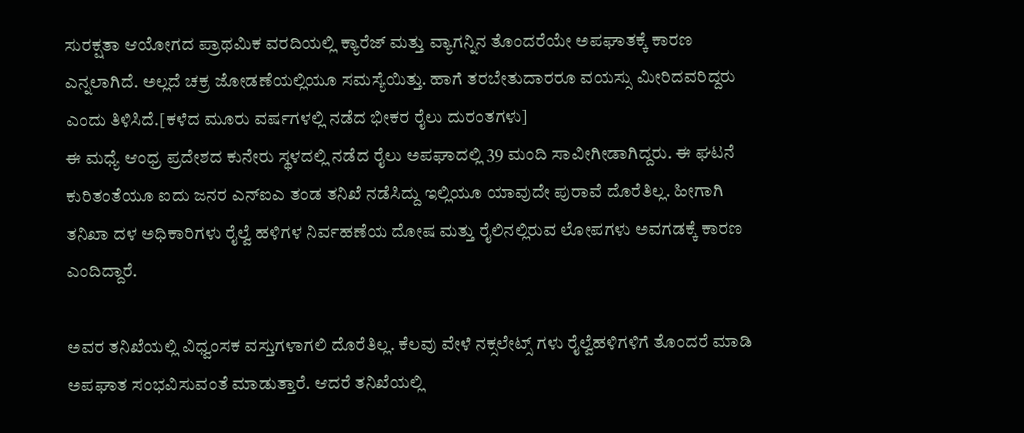ಸುರಕ್ಷತಾ ಆಯೋಗದ ಪ್ರಾಥಮಿಕ ವರದಿಯಲ್ಲಿ ಕ್ಯಾರೆಜ್ ಮತ್ತು ವ್ಯಾಗನ್ನಿನ ತೊಂದರೆಯೇ ಅಪಘಾತಕ್ಕೆ ಕಾರಣ ಎನ್ನಲಾಗಿದೆ. ಅಲ್ಲದೆ ಚಕ್ರ ಜೋಡಣೆಯಲ್ಲಿಯೂ ಸಮಸ್ಯೆಯಿತ್ತು. ಹಾಗೆ ತರಬೇತುದಾರರೂ ವಯಸ್ಸು ಮೀರಿದವರಿದ್ದರು ಎಂದು ತಿಳಿಸಿದೆ.[ಕಳೆದ ಮೂರು ವರ್ಷಗಳಲ್ಲಿ ನಡೆದ ಭೀಕರ ರೈಲು ದುರಂತಗಳು]
ಈ ಮಧ್ಯೆ ಆಂಧ್ರ ಪ್ರದೇಶದ ಕುನೇರು ಸ್ಥಳದಲ್ಲಿ ನಡೆದ ರೈಲು ಅಪಘಾದಲ್ಲಿ 39 ಮಂದಿ ಸಾವೀಗೀಡಾಗಿದ್ದರು. ಈ ಘಟನೆ ಕುರಿತಂತೆಯೂ ಐದು ಜನರ ಎನ್ಐಎ ತಂಡ ತನಿಖೆ ನಡೆಸಿದ್ದು ಇಲ್ಲಿಯೂ ಯಾವುದೇ ಪುರಾವೆ ದೊರೆತಿಲ್ಲ. ಹೀಗಾಗಿ ತನಿಖಾ ದಳ ಅಧಿಕಾರಿಗಳು ರೈಲ್ವೆ ಹಳಿಗಳ ನಿರ್ವಹಣೆಯ ದೋಷ ಮತ್ತು ರೈಲಿನಲ್ಲಿರುವ ಲೋಪಗಳು ಅವಗಡಕ್ಕೆ ಕಾರಣ ಎಂದಿದ್ದಾರೆ.

ಅವರ ತನಿಖೆಯಲ್ಲಿ ವಿಧ್ವಂಸಕ ವಸ್ತುಗಳಾಗಲಿ ದೊರೆತಿಲ್ಲ. ಕೆಲವು ವೇಳೆ ನಕ್ಸಲೇಟ್ಸ್ ಗಳು ರೈಲ್ವೆಹಳಿಗಳಿಗೆ ತೊಂದರೆ ಮಾಡಿ ಅಪಘಾತ ಸಂಭವಿಸುವಂತೆ ಮಾಡುತ್ತಾರೆ. ಆದರೆ ತನಿಖೆಯಲ್ಲಿ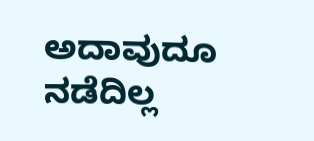ಅದಾವುದೂ ನಡೆದಿಲ್ಲ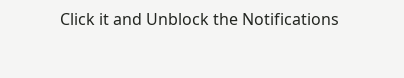Click it and Unblock the Notifications